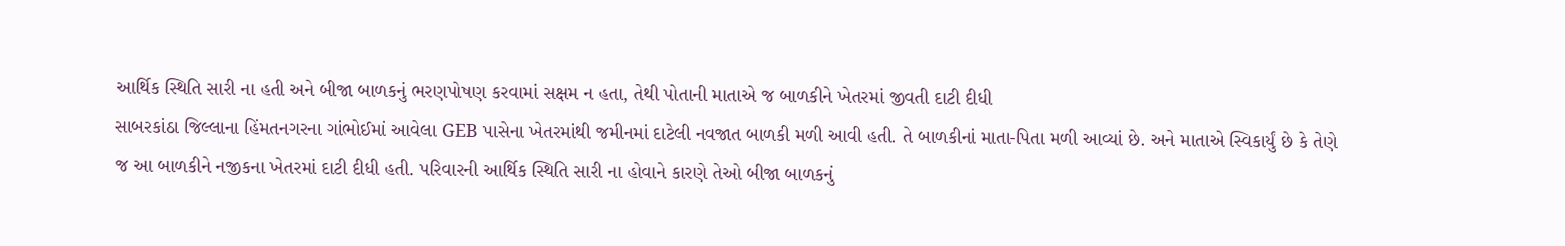આર્થિક સ્થિતિ સારી ના હતી અને બીજા બાળકનું ભરણપોષણ કરવામાં સક્ષમ ન હતા, તેથી પોતાની માતાએ જ બાળકીને ખેતરમાં જીવતી દાટી દીધી
સાબરકાંઠા જિલ્લાના હિંમતનગરના ગાંભોઈમાં આવેલા GEB પાસેના ખેતરમાંથી જમીનમાં દાટેલી નવજાત બાળકી મળી આવી હતી. તે બાળકીનાં માતા-પિતા મળી આવ્યાં છે. અને માતાએ સ્વિકાર્યું છે કે તેણે જ આ બાળકીને નજીકના ખેતરમાં દાટી દીધી હતી. પરિવારની આર્થિક સ્થિતિ સારી ના હોવાને કારણે તેઓ બીજા બાળકનું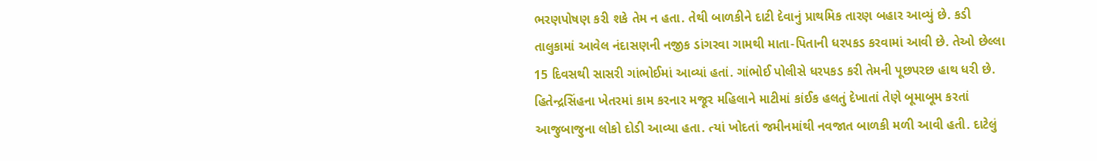ભરણપોષણ કરી શકે તેમ ન હતા. તેથી બાળકીને દાટી દેવાનું પ્રાથમિક તારણ બહાર આવ્યું છે. કડી તાલુકામાં આવેલ નંદાસણની નજીક ડાંગરવા ગામથી માતા-પિતાની ધરપકડ કરવામાં આવી છે. તેઓ છેલ્લા 15 દિવસથી સાસરી ગાંભોઈમાં આવ્યાં હતાં. ગાંભોઈ પોલીસે ધરપકડ કરી તેમની પૂછપરછ હાથ ધરી છે.
હિતેન્દ્રસિંહના ખેતરમાં કામ કરનાર મજૂર મહિલાને માટીમાં કાંઈક હલતું દેખાતાં તેણે બૂમાબૂમ કરતાં આજુબાજુના લોકો દોડી આવ્યા હતા. ત્યાં ખોદતાં જમીનમાંથી નવજાત બાળકી મળી આવી હતી. દાટેલું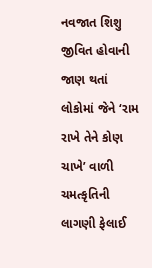નવજાત શિશુ જીવિત હોવાની જાણ થતાં લોકોમાં જેને ‘રામ રાખે તેને કોણ ચાખે’ વાળી ચમત્કૃતિની લાગણી ફેલાઈ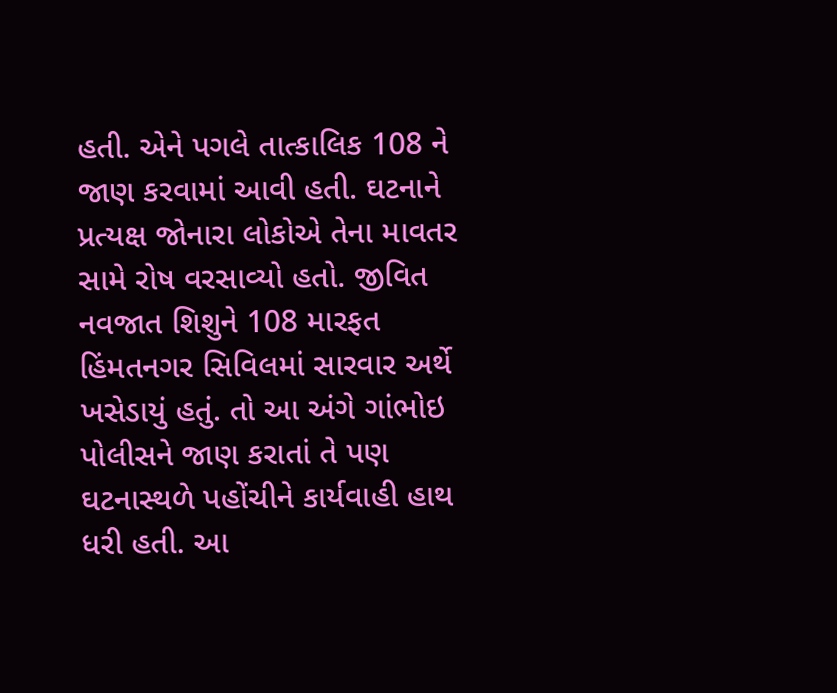હતી. એને પગલે તાત્કાલિક 108 ને જાણ કરવામાં આવી હતી. ઘટનાને પ્રત્યક્ષ જોનારા લોકોએ તેના માવતર સામે રોષ વરસાવ્યો હતો. જીવિત નવજાત શિશુને 108 મારફત હિંમતનગર સિવિલમાં સારવાર અર્થે ખસેડાયું હતું. તો આ અંગે ગાંભોઇ પોલીસને જાણ કરાતાં તે પણ ઘટનાસ્થળે પહોંચીને કાર્યવાહી હાથ ધરી હતી. આ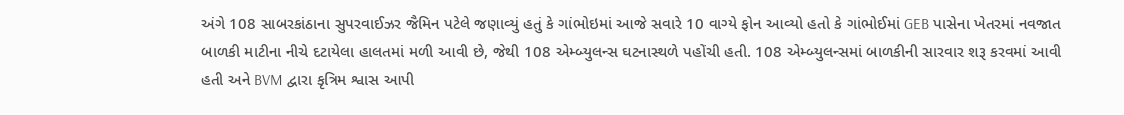અંગે 108 સાબરકાંઠાના સુપરવાઈઝર જૈમિન પટેલે જણાવ્યું હતું કે ગાંભોઇમાં આજે સવારે 10 વાગ્યે ફોન આવ્યો હતો કે ગાંભોઈમાં GEB પાસેના ખેતરમાં નવજાત બાળકી માટીના નીચે દટાયેલા હાલતમાં મળી આવી છે, જેથી 108 એમ્બ્યુલન્સ ઘટનાસ્થળે પહોંચી હતી. 108 એમ્બ્યુલન્સમાં બાળકીની સારવાર શરૂ કરવમાં આવી હતી અને BVM દ્વારા કૃત્રિમ શ્વાસ આપી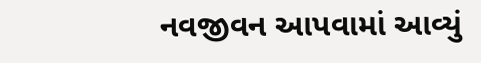નવજીવન આપવામાં આવ્યું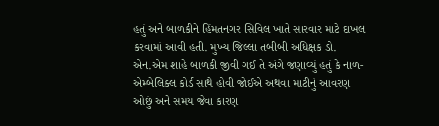હતું અને બાળકીને હિંમતનગર સિવિલ ખાતે સારવાર માટે દાખલ કરવામાં આવી હતી. મુખ્ય જિલ્લા તબીબી અધિક્ષક ડો. એન.એમ શાહે બાળકી જીવી ગઈ તે અંગે જણાવ્યું હતું કે નાળ-એમ્બેલિક્લ કોર્ડ સાથે હોવી જોઈએ અથવા માટીનું આવરણ ઓછું અને સમય જેવા કારણ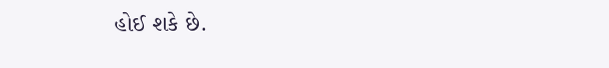હોઈ શકે છે.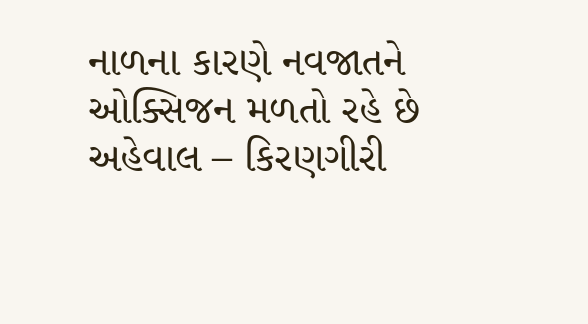નાળના કારણે નવજાતને ઓક્સિજન મળતો રહે છે
અહેવાલ – કિરણગીરી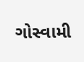ગોસ્વામી